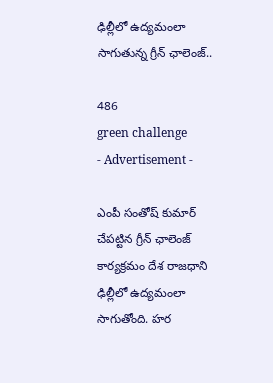ఢిల్లీలో ఉద్యమంలా సాగుతున్న గ్రీన్ ఛాలెంజ్..

486
green challenge
- Advertisement -

ఎంపీ సంతోష్ కుమార్ చేపట్టిన గ్రీన్ ఛాలెంజ్ కార్యక్రమం దేశ రాజధాని ఢిల్లీలో ఉద్యమంలా సాగుతోంది. హర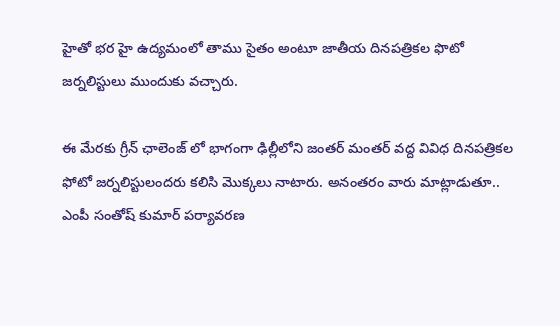హైతో భర హై ఉద్యమంలో తాము సైతం అంటూ జాతీయ దినపత్రికల ఫొటో జర్నలిస్టులు ముందుకు వచ్చారు.

ఈ మేరకు గ్రీన్ ఛాలెంజ్ లో భాగంగా ఢిల్లీలోని జంతర్ మంతర్ వద్ద వివిధ దినపత్రికల ఫోటో జర్నలిస్టులందరు కలిసి మొక్కలు నాటారు. అనంతరం వారు మాట్లాడుతూ.. ఎంపీ సంతోష్ కుమార్ పర్యావరణ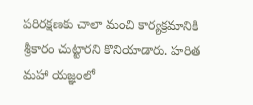పరిరక్షణకు చాలా మంచి కార్యక్రమానికి శ్రీకారం చుట్టారని కొనియాడారు. హరిత మహా యజ్ఞంలో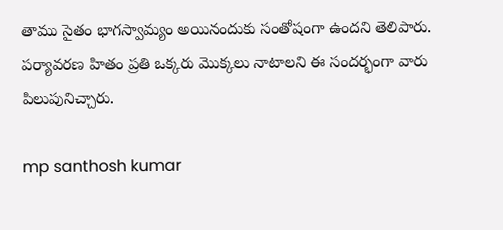తాము సైతం భాగస్వామ్యం అయినందుకు సంతోషంగా ఉందని తెలిపారు. పర్యావరణ హితం ప్రతి ఒక్కరు మొక్కలు నాటాలని ఈ సందర్భంగా వారు పిలుపునిచ్చారు.

mp santhosh kumar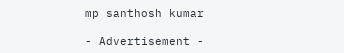mp santhosh kumar

- Advertisement -